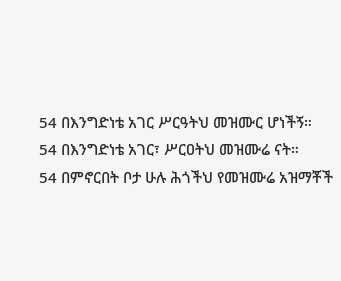54 በእንግድነቴ አገር ሥርዓትህ መዝሙር ሆነችኝ።
54 በእንግድነቴ አገር፣ ሥርዐትህ መዝሙሬ ናት።
54 በምኖርበት ቦታ ሁሉ ሕጎችህ የመዝሙሬ አዝማቾች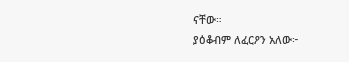ናቸው።
ያዕቆብም ለፈርዖን አለው፦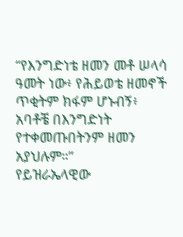“የእንግድነቴ ዘመን መቶ ሠላሳ ዓመት ነው፥ የሕይወቴ ዘመኖች ጥቂትም ክፋም ሆኑብኝ፥ አባቶቼ በእንግድነት የተቀመጡበትንም ዘመን አያህሉም።”
የይዝራኤላዊው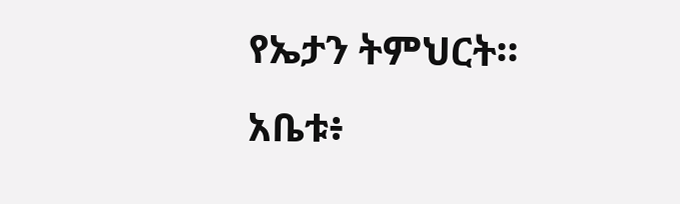የኤታን ትምህርት።
አቤቱ፥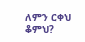ለምን ርቀህ ቆምህ?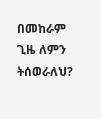በመከራም ጊዜ ለምን ትሰወራለህ?